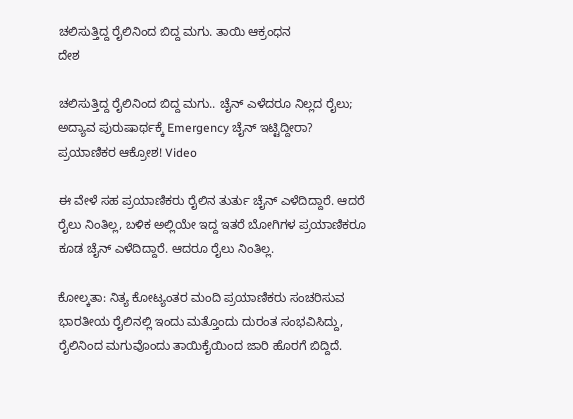ಚಲಿಸುತ್ತಿದ್ದ ರೈಲಿನಿಂದ ಬಿದ್ದ ಮಗು. ತಾಯಿ ಆಕ್ರಂಧನ
ದೇಶ

ಚಲಿಸುತ್ತಿದ್ದ ರೈಲಿನಿಂದ ಬಿದ್ದ ಮಗು.. ಚೈನ್ ಎಳೆದರೂ ನಿಲ್ಲದ ರೈಲು; ಅದ್ಯಾವ ಪುರುಷಾರ್ಥಕ್ಕೆ Emergency ಚೈನ್ ಇಟ್ಟಿದ್ದೀರಾ? ಪ್ರಯಾಣಿಕರ ಆಕ್ರೋಶ! Video

ಈ ವೇಳೆ ಸಹ ಪ್ರಯಾಣಿಕರು ರೈಲಿನ ತುರ್ತು ಚೈನ್ ಎಳೆದಿದ್ದಾರೆ. ಆದರೆ ರೈಲು ನಿಂತಿಲ್ಲ, ಬಳಿಕ ಅಲ್ಲಿಯೇ ಇದ್ದ ಇತರೆ ಬೋಗಿಗಳ ಪ್ರಯಾಣಿಕರೂ ಕೂಡ ಚೈನ್ ಎಳೆದಿದ್ದಾರೆ. ಆದರೂ ರೈಲು ನಿಂತಿಲ್ಲ.

ಕೋಲ್ಕತಾ: ನಿತ್ಯ ಕೋಟ್ಯಂತರ ಮಂದಿ ಪ್ರಯಾಣಿಕರು ಸಂಚರಿಸುವ ಭಾರತೀಯ ರೈಲಿನಲ್ಲಿ ಇಂದು ಮತ್ತೊಂದು ದುರಂತ ಸಂಭವಿಸಿದ್ದು, ರೈಲಿನಿಂದ ಮಗುವೊಂದು ತಾಯಿಕೈಯಿಂದ ಜಾರಿ ಹೊರಗೆ ಬಿದ್ದಿದೆ.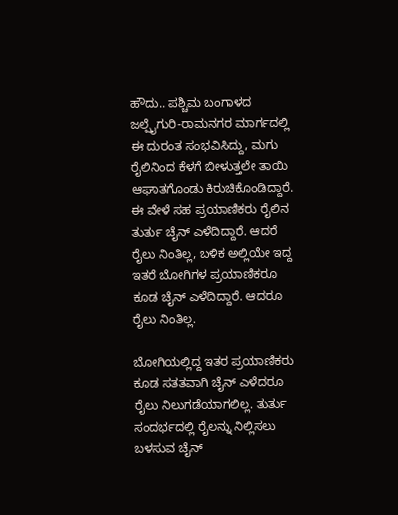ಹೌದು.. ಪಶ್ಚಿಮ ಬಂಗಾಳದ ಜಲ್ಪೈಗುರಿ-ರಾಮನಗರ ಮಾರ್ಗದಲ್ಲಿ ಈ ದುರಂತ ಸಂಭವಿಸಿದ್ದು, ಮಗು ರೈಲಿನಿಂದ ಕೆಳಗೆ ಬೀಳುತ್ತಲೇ ತಾಯಿ ಆಘಾತಗೊಂಡು ಕಿರುಚಿಕೊಂಡಿದ್ದಾರೆ. ಈ ವೇಳೆ ಸಹ ಪ್ರಯಾಣಿಕರು ರೈಲಿನ ತುರ್ತು ಚೈನ್ ಎಳೆದಿದ್ದಾರೆ. ಆದರೆ ರೈಲು ನಿಂತಿಲ್ಲ, ಬಳಿಕ ಅಲ್ಲಿಯೇ ಇದ್ದ ಇತರೆ ಬೋಗಿಗಳ ಪ್ರಯಾಣಿಕರೂ ಕೂಡ ಚೈನ್ ಎಳೆದಿದ್ದಾರೆ. ಆದರೂ ರೈಲು ನಿಂತಿಲ್ಲ.

ಬೋಗಿಯಲ್ಲಿದ್ದ ಇತರ ಪ್ರಯಾಣಿಕರು ಕೂಡ ಸತತವಾಗಿ ಚೈನ್ ಎಳೆದರೂ ರೈಲು ನಿಲುಗಡೆಯಾಗಲಿಲ್ಲ. ತುರ್ತು ಸಂದರ್ಭದಲ್ಲಿ ರೈಲನ್ನು ನಿಲ್ಲಿಸಲು ಬಳಸುವ ಚೈನ್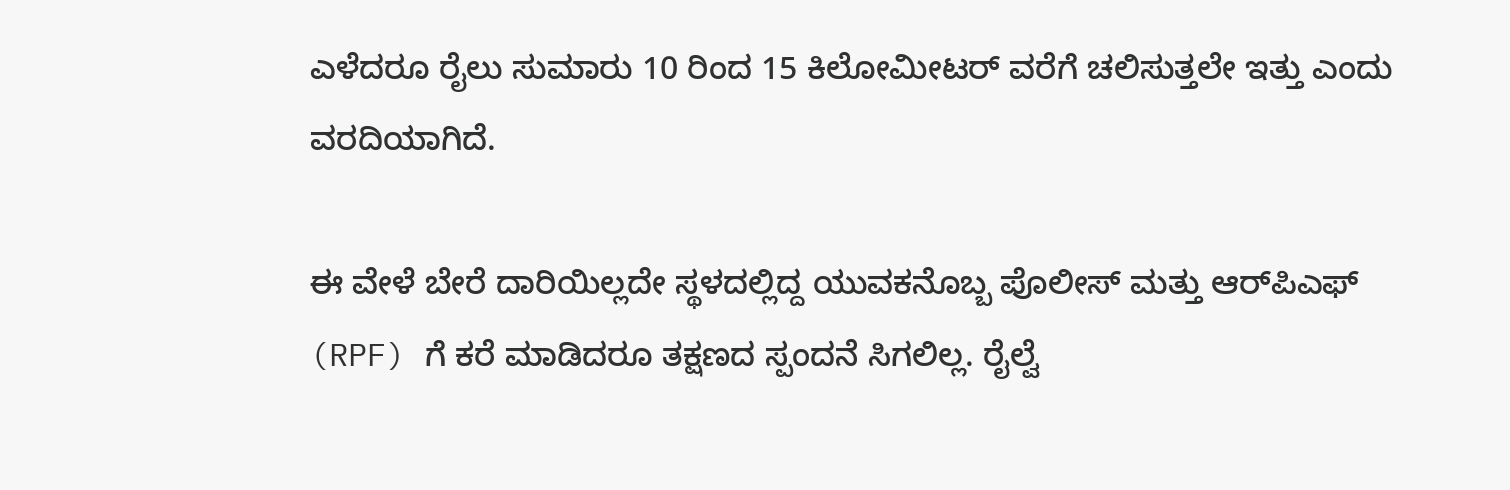ಎಳೆದರೂ ರೈಲು ಸುಮಾರು 10 ರಿಂದ 15 ಕಿಲೋಮೀಟರ್ ವರೆಗೆ ಚಲಿಸುತ್ತಲೇ ಇತ್ತು ಎಂದು ವರದಿಯಾಗಿದೆ.

ಈ ವೇಳೆ ಬೇರೆ ದಾರಿಯಿಲ್ಲದೇ ಸ್ಥಳದಲ್ಲಿದ್ದ ಯುವಕನೊಬ್ಬ ಪೊಲೀಸ್ ಮತ್ತು ಆರ್‌ಪಿಎಫ್ (RPF) ಗೆ ಕರೆ ಮಾಡಿದರೂ ತಕ್ಷಣದ ಸ್ಪಂದನೆ ಸಿಗಲಿಲ್ಲ. ರೈಲ್ವೆ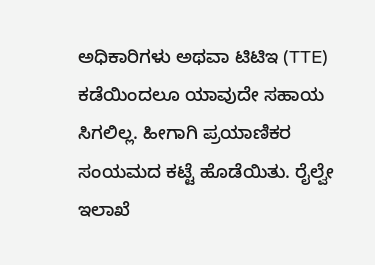ಅಧಿಕಾರಿಗಳು ಅಥವಾ ಟಿಟಿಇ (TTE) ಕಡೆಯಿಂದಲೂ ಯಾವುದೇ ಸಹಾಯ ಸಿಗಲಿಲ್ಲ. ಹೀಗಾಗಿ ಪ್ರಯಾಣಿಕರ ಸಂಯಮದ ಕಟ್ಟೆ ಹೊಡೆಯಿತು. ರೈಲ್ವೇ ಇಲಾಖೆ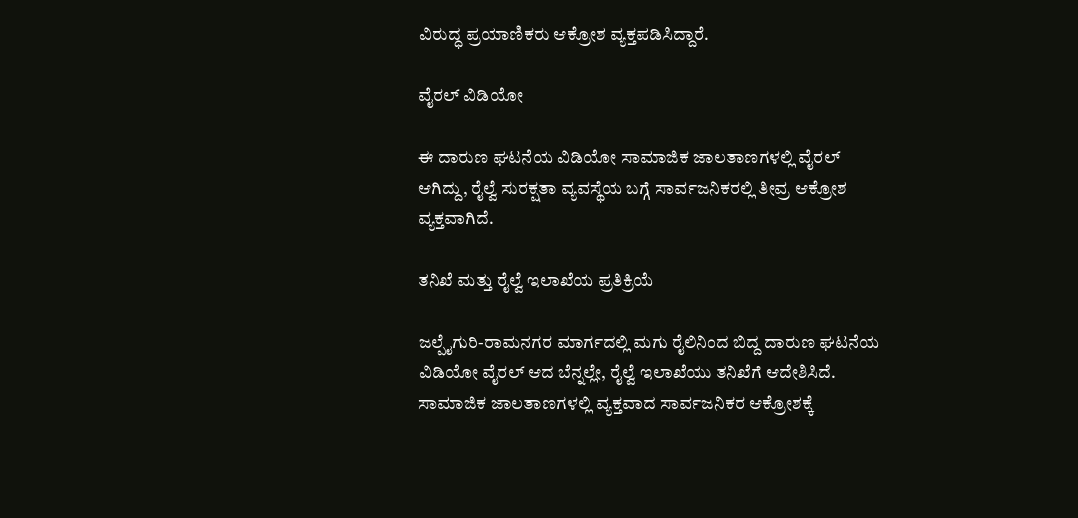ವಿರುದ್ಧ ಪ್ರಯಾಣಿಕರು ಆಕ್ರೋಶ ವ್ಯಕ್ತಪಡಿಸಿದ್ದಾರೆ.

ವೈರಲ್ ವಿಡಿಯೋ

ಈ ದಾರುಣ ಘಟನೆಯ ವಿಡಿಯೋ ಸಾಮಾಜಿಕ ಜಾಲತಾಣಗಳಲ್ಲಿ ವೈರಲ್ ಆಗಿದ್ದು, ರೈಲ್ವೆ ಸುರಕ್ಷತಾ ವ್ಯವಸ್ಥೆಯ ಬಗ್ಗೆ ಸಾರ್ವಜನಿಕರಲ್ಲಿ ತೀವ್ರ ಆಕ್ರೋಶ ವ್ಯಕ್ತವಾಗಿದೆ.

ತನಿಖೆ ಮತ್ತು ರೈಲ್ವೆ ಇಲಾಖೆಯ ಪ್ರತಿಕ್ರಿಯೆ

ಜಲ್ಪೈಗುರಿ-ರಾಮನಗರ ಮಾರ್ಗದಲ್ಲಿ ಮಗು ರೈಲಿನಿಂದ ಬಿದ್ದ ದಾರುಣ ಘಟನೆಯ ವಿಡಿಯೋ ವೈರಲ್ ಆದ ಬೆನ್ನಲ್ಲೇ, ರೈಲ್ವೆ ಇಲಾಖೆಯು ತನಿಖೆಗೆ ಆದೇಶಿಸಿದೆ. ಸಾಮಾಜಿಕ ಜಾಲತಾಣಗಳಲ್ಲಿ ವ್ಯಕ್ತವಾದ ಸಾರ್ವಜನಿಕರ ಆಕ್ರೋಶಕ್ಕೆ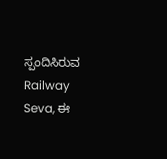ಸ್ಪಂದಿಸಿರುವ Railway Seva, ಈ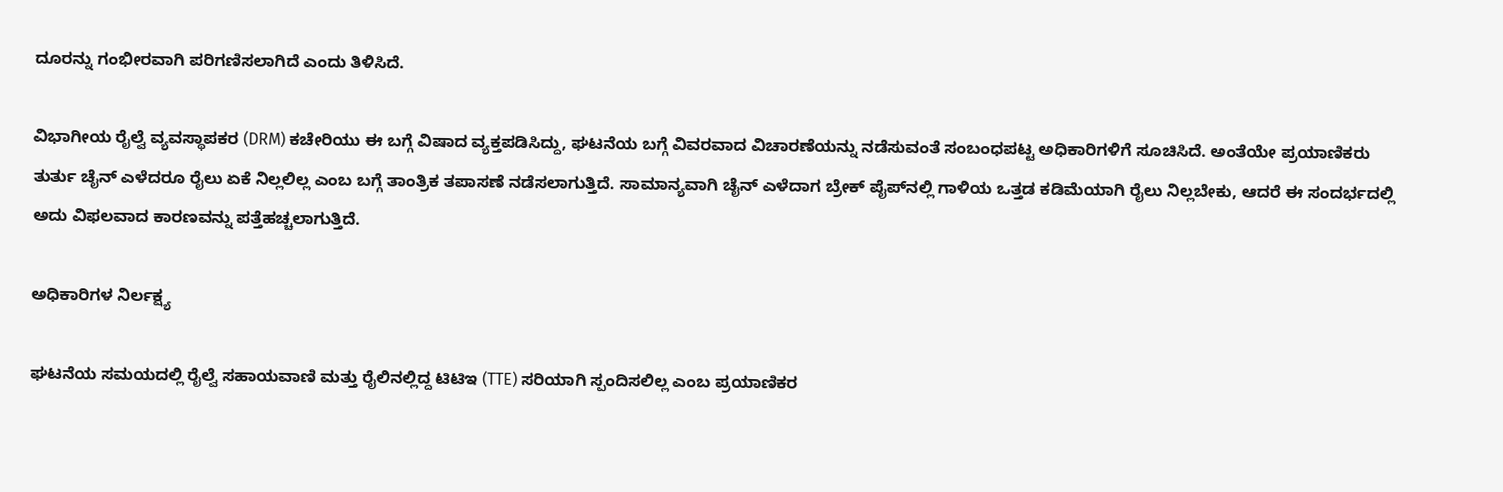ದೂರನ್ನು ಗಂಭೀರವಾಗಿ ಪರಿಗಣಿಸಲಾಗಿದೆ ಎಂದು ತಿಳಿಸಿದೆ.

ವಿಭಾಗೀಯ ರೈಲ್ವೆ ವ್ಯವಸ್ಥಾಪಕರ (DRM) ಕಚೇರಿಯು ಈ ಬಗ್ಗೆ ವಿಷಾದ ವ್ಯಕ್ತಪಡಿಸಿದ್ದು, ಘಟನೆಯ ಬಗ್ಗೆ ವಿವರವಾದ ವಿಚಾರಣೆಯನ್ನು ನಡೆಸುವಂತೆ ಸಂಬಂಧಪಟ್ಟ ಅಧಿಕಾರಿಗಳಿಗೆ ಸೂಚಿಸಿದೆ. ಅಂತೆಯೇ ಪ್ರಯಾಣಿಕರು ತುರ್ತು ಚೈನ್ ಎಳೆದರೂ ರೈಲು ಏಕೆ ನಿಲ್ಲಲಿಲ್ಲ ಎಂಬ ಬಗ್ಗೆ ತಾಂತ್ರಿಕ ತಪಾಸಣೆ ನಡೆಸಲಾಗುತ್ತಿದೆ. ಸಾಮಾನ್ಯವಾಗಿ ಚೈನ್ ಎಳೆದಾಗ ಬ್ರೇಕ್ ಪೈಪ್‌ನಲ್ಲಿ ಗಾಳಿಯ ಒತ್ತಡ ಕಡಿಮೆಯಾಗಿ ರೈಲು ನಿಲ್ಲಬೇಕು, ಆದರೆ ಈ ಸಂದರ್ಭದಲ್ಲಿ ಅದು ವಿಫಲವಾದ ಕಾರಣವನ್ನು ಪತ್ತೆಹಚ್ಚಲಾಗುತ್ತಿದೆ.

ಅಧಿಕಾರಿಗಳ ನಿರ್ಲಕ್ಷ್ಯ

ಘಟನೆಯ ಸಮಯದಲ್ಲಿ ರೈಲ್ವೆ ಸಹಾಯವಾಣಿ ಮತ್ತು ರೈಲಿನಲ್ಲಿದ್ದ ಟಿಟಿಇ (TTE) ಸರಿಯಾಗಿ ಸ್ಪಂದಿಸಲಿಲ್ಲ ಎಂಬ ಪ್ರಯಾಣಿಕರ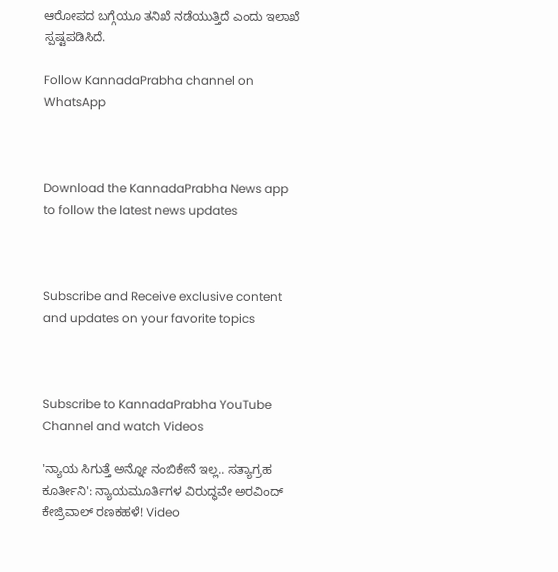ಆರೋಪದ ಬಗ್ಗೆಯೂ ತನಿಖೆ ನಡೆಯುತ್ತಿದೆ ಎಂದು ಇಲಾಖೆ ಸ್ಪಷ್ಟಪಡಿಸಿದೆ.

Follow KannadaPrabha channel on WhatsApp



Download the KannadaPrabha News app to follow the latest news updates



Subscribe and Receive exclusive content and updates on your favorite topics



Subscribe to KannadaPrabha YouTube Channel and watch Videos

'ನ್ಯಾಯ ಸಿಗುತ್ತೆ ಅನ್ನೋ ನಂಬಿಕೇನೆ ಇಲ್ಲ.. ಸತ್ಯಾಗ್ರಹ ಕೂರ್ತೀನಿ': ನ್ಯಾಯಮೂರ್ತಿಗಳ ವಿರುದ್ಧವೇ ಅರವಿಂದ್ ಕೇಜ್ರಿವಾಲ್ ರಣಕಹಳೆ! Video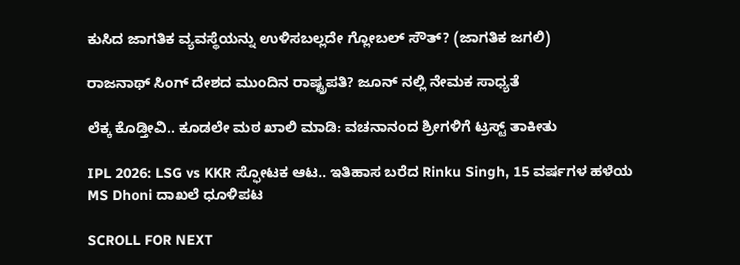ಕುಸಿದ ಜಾಗತಿಕ ವ್ಯವಸ್ಥೆಯನ್ನು ಉಳಿಸಬಲ್ಲದೇ ಗ್ಲೋಬಲ್ ಸೌತ್? (ಜಾಗತಿಕ ಜಗಲಿ)

ರಾಜನಾಥ್ ಸಿಂಗ್ ದೇಶದ ಮುಂದಿನ ರಾಷ್ಟ್ರಪತಿ? ಜೂನ್ ನಲ್ಲಿ ನೇಮಕ ಸಾಧ್ಯತೆ

ಲೆಕ್ಕ ಕೊಡ್ತೀವಿ.. ಕೂಡಲೇ ಮಠ ಖಾಲಿ ಮಾಡಿ: ವಚನಾನಂದ ಶ್ರೀಗಳಿಗೆ ಟ್ರಸ್ಟ್ ತಾಕೀತು

IPL 2026: LSG vs KKR ಸ್ಫೋಟಕ ಆಟ.. ಇತಿಹಾಸ ಬರೆದ Rinku Singh, 15 ವರ್ಷಗಳ ಹಳೆಯ MS Dhoni ದಾಖಲೆ ಧೂಳಿಪಟ

SCROLL FOR NEXT